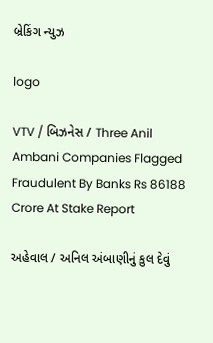બ્રેકિંગ ન્યુઝ

logo

VTV / બિઝનેસ / Three Anil Ambani Companies Flagged Fraudulent By Banks Rs 86188 Crore At Stake Report

અહેવાલ / અનિલ અંબાણીનું કુલ દેવું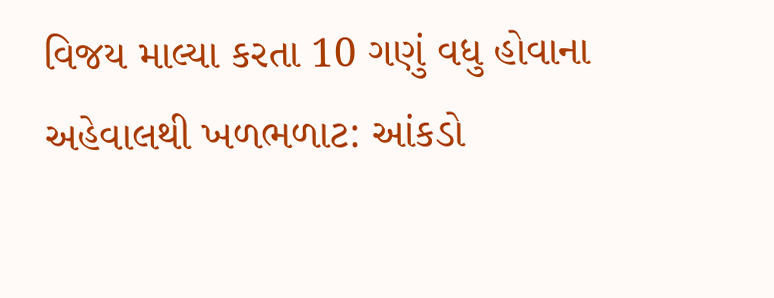વિજય માલ્યા કરતા 10 ગણું વધુ હોવાના અહેવાલથી ખળભળાટ: આંકડો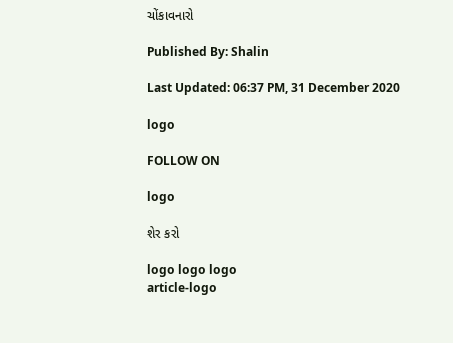ચોંકાવનારો

Published By: Shalin

Last Updated: 06:37 PM, 31 December 2020

logo

FOLLOW ON

logo

શેર કરો

logo logo logo
article-logo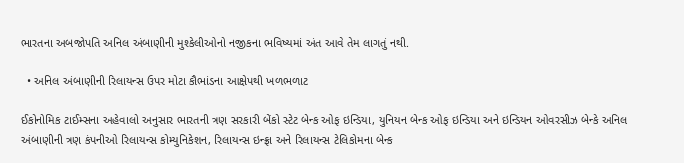ભારતના અબજોપતિ અનિલ અંબાણીની મુશ્કેલીઓનો નજીકના ભવિષ્યમાં અંત આવે તેમ લાગતું નથી.

  • અનિલ અંબાણીની રિલાયન્સ ઉપર મોટા કૌભાંડના આક્ષેપથી ખળભળાટ

ઈકોનોમિક ટાઈમ્સના અહેવાલો અનુસાર ભારતની ત્રણ સરકારી બેંકો સ્ટેટ બેન્ક ઓફ ઇન્ડિયા, યુનિયન બેન્ક ઓફ ઇન્ડિયા અને ઇન્ડિયન ઓવરસીઝ બેન્કે અનિલ અંબાણીની ત્રણ કંપનીઓ રિલાયન્સ કોમ્યુનિકેશન, રિલાયન્સ ઇન્ફ્રા અને રિલાયન્સ ટેલિકોમના બેન્ક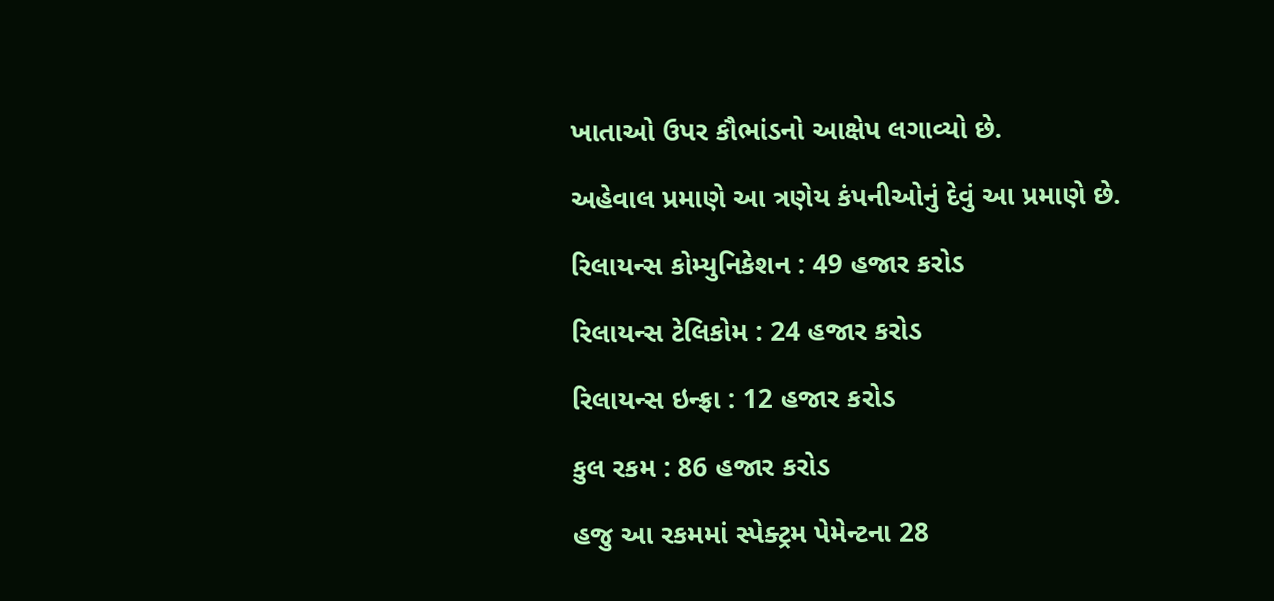ખાતાઓ ઉપર કૌભાંડનો આક્ષેપ લગાવ્યો છે.

અહેવાલ પ્રમાણે આ ત્રણેય કંપનીઓનું દેવું આ પ્રમાણે છે.

રિલાયન્સ કોમ્યુનિકેશન : 49 હજાર કરોડ

રિલાયન્સ ટેલિકોમ : 24 હજાર કરોડ

રિલાયન્સ ઇન્ફ્રા : 12 હજાર કરોડ

કુલ રકમ : 86 હજાર કરોડ

હજુ આ રકમમાં સ્પેક્ટ્રમ પેમેન્ટના 28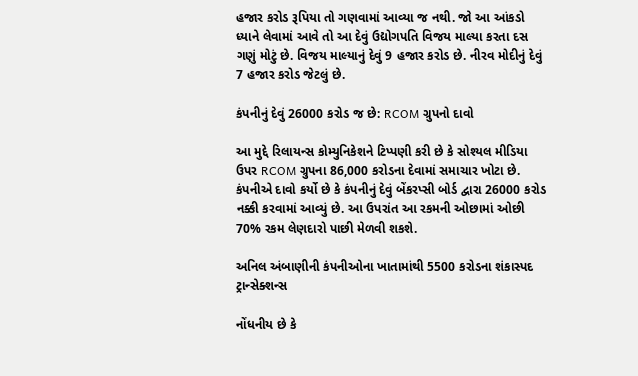હજાર કરોડ રૂપિયા તો ગણવામાં આવ્યા જ નથી. જો આ આંકડો ધ્યાને લેવામાં આવે તો આ દેવું ઉદ્યોગપતિ વિજય માલ્યા કરતા દસ ગણું મોટું છે. વિજય માલ્યાનું દેવું 9 હજાર કરોડ છે. નીરવ મોદીનું દેવું 7 હજાર કરોડ જેટલું છે.

કંપનીનું દેવું 26000 કરોડ જ છે: RCOM ગ્રુપનો દાવો

આ મુદ્દે રિલાયન્સ કોમ્યુનિકેશને ટિપ્પણી કરી છે કે સોશ્યલ મીડિયા ઉપર RCOM ગ્રુપના 86,000 કરોડના દેવામાં સમાચાર ખોટા છે. કંપનીએ દાવો કર્યો છે કે કંપનીનું દેવું બેંકરપ્સી બોર્ડ દ્વારા 26000 કરોડ નક્કી કરવામાં આવ્યું છે. આ ઉપરાંત આ રકમની ઓછામાં ઓછી 70% રકમ લેણદારો પાછી મેળવી શકશે.

અનિલ અંબાણીની કંપનીઓના ખાતામાંથી 5500 કરોડના શંકાસ્પદ ટ્રાન્સેક્શન્સ

નોંધનીય છે કે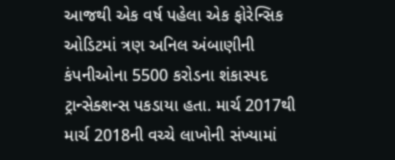આજથી એક વર્ષ પહેલા એક ફોરેન્સિક ઓડિટમાં ત્રણ અનિલ અંબાણીની કંપનીઓના 5500 કરોડના શંકાસ્પદ ટ્રાન્સેક્શન્સ પકડાયા હતા. માર્ચ 2017થી માર્ચ 2018ની વચ્ચે લાખોની સંખ્યામાં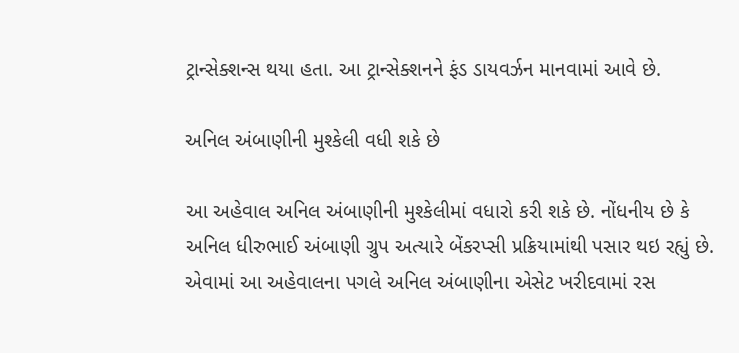ટ્રાન્સેક્શન્સ થયા હતા. આ ટ્રાન્સેક્શનને ફંડ ડાયવર્ઝન માનવામાં આવે છે.

અનિલ અંબાણીની મુશ્કેલી વધી શકે છે

આ અહેવાલ અનિલ અંબાણીની મુશ્કેલીમાં વધારો કરી શકે છે. નોંધનીય છે કે અનિલ ધીરુભાઈ અંબાણી ગ્રુપ અત્યારે બેંકરપ્સી પ્રક્રિયામાંથી પસાર થઇ રહ્યું છે. એવામાં આ અહેવાલના પગલે અનિલ અંબાણીના એસેટ ખરીદવામાં રસ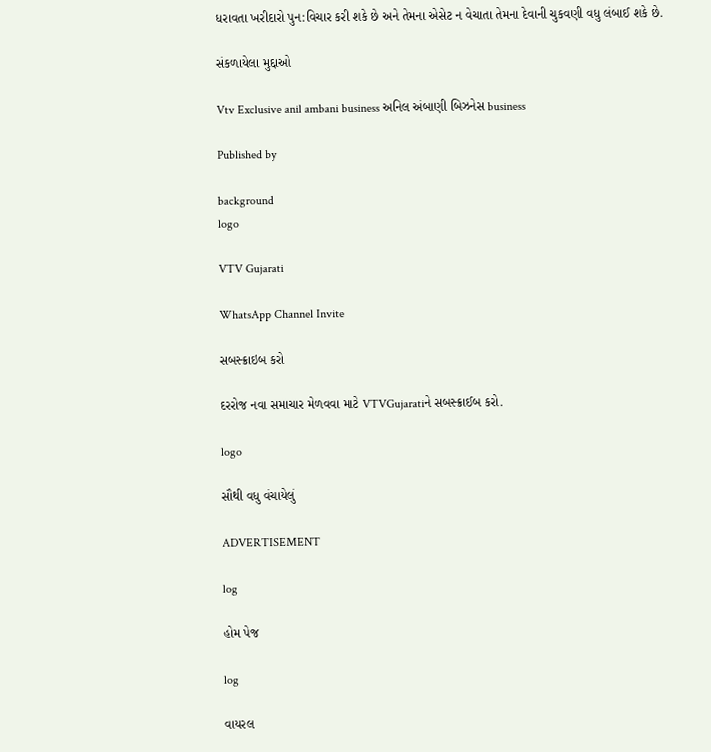ધરાવતા ખરીદારો પુન:વિચાર કરી શકે છે અને તેમના એસેટ ન વેચાતા તેમના દેવાની ચુકવણી વધુ લંબાઈ શકે છે.

સંકળાયેલા મુદ્દાઓ

Vtv Exclusive anil ambani business અનિલ અંબાણી બિઝનેસ business

Published by

background
logo

VTV Gujarati

WhatsApp Channel Invite

સબસ્ક્રાઇબ કરો

દરરોજ નવા સમાચાર મેળવવા માટે VTVGujaratiને સબસ્ક્રાઈબ કરો.

logo

સૌથી વધુ વંચાયેલું

ADVERTISEMENT

log

હોમ પેજ

log

વાયરલ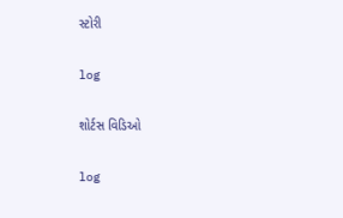સ્ટોરી

log

શોર્ટસ વિડિઓ

log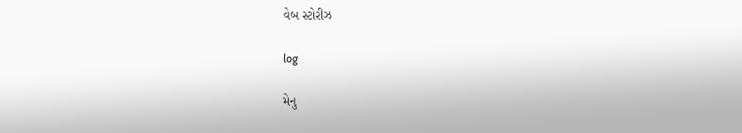વેબ સ્ટોરીઝ

log

મેનુ